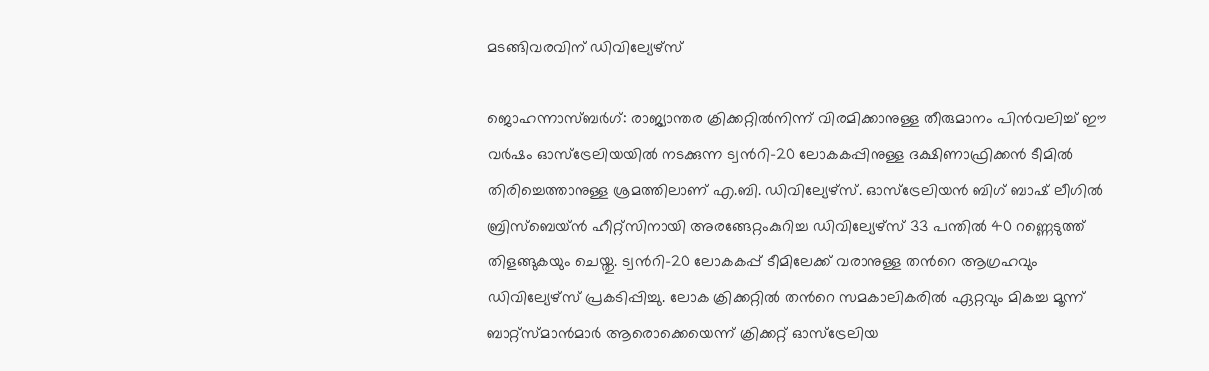മടങ്ങിവരവിന് ഡിവില്യേഴ്സ്

ജൊഹന്നാസ്ബർഗ്: രാജ്യാന്തര ക്രിക്കറ്റിൽനിന്ന് വിരമിക്കാനുള്ള തീരുമാനം പിൻവലിച്ച് ഈ വർഷം ഓസ്ട്രേലിയയിൽ നടക്കുന്ന ട്വന്‍റി-20 ലോകകപ്പിനുള്ള ദക്ഷിണാഫ്രിക്കൻ ടീമിൽ തിരിച്ചെത്താനുള്ള ശ്രമത്തിലാണ് എ.ബി. ഡിവില്യേഴ്സ്. ഓസ്ട്രേലിയൻ ബിഗ് ബാഷ് ലീഗിൽ ബ്രിസ്ബെയ്ൻ ഹീറ്റ്സിനായി അരങ്ങേറ്റംകുറിച്ച ഡിവില്യേഴ്സ് 33 പന്തിൽ 40 റണ്ണെടുത്ത് തിളങ്ങുകയും ചെയ്തു. ട്വന്‍റി-20 ലോകകപ്പ് ടീമിലേക്ക് വരാനുള്ള തന്‍റെ ആഗ്രഹവും ഡിവില്യേഴ്സ് പ്രകടിപ്പിച്ചു. ലോക ക്രിക്കറ്റിൽ തന്‍റെ സമകാലികരിൽ ഏറ്റവും മികച്ച മൂന്ന് ബാറ്റ്സ്മാൻമാർ ആരൊക്കെയെന്ന് ക്രിക്കറ്റ് ഓസ്ട്രേലിയ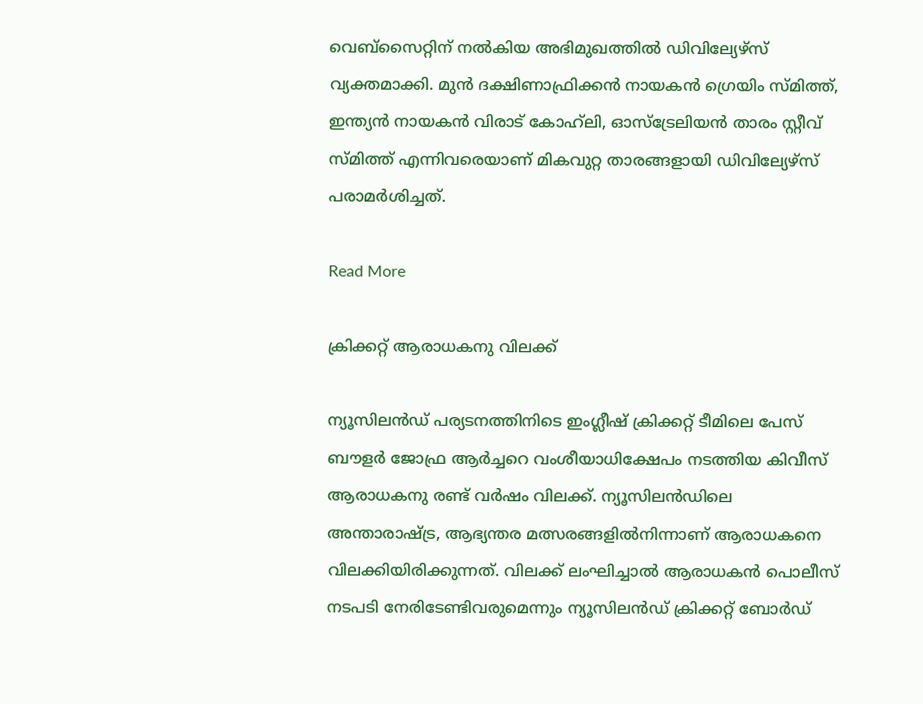വെബ്സൈറ്റിന് നൽകിയ അഭിമുഖത്തിൽ ഡിവില്യേഴ്സ് വ്യക്തമാക്കി. മുൻ ദക്ഷിണാഫ്രിക്കൻ നായകൻ ഗ്രെയിം സ്മിത്ത്, ഇന്ത്യൻ നായകൻ വിരാട് കോഹ്‌ലി, ഓസ്ട്രേലിയൻ താരം സ്റ്റീവ് സ്മിത്ത് എന്നിവരെയാണ് മികവുറ്റ താരങ്ങളായി ഡിവില്യേഴ്സ് പരാമർശിച്ചത്.

Read More

ക്രിക്കറ്റ് ആരാധകനു വിലക്ക്

ന്യൂസിലൻഡ് പര്യടനത്തിനിടെ ഇംഗ്ലീഷ് ക്രിക്കറ്റ് ടീമിലെ പേസ് ബൗളർ ജോഫ്ര ആർച്ചറെ വംശീയാധിക്ഷേപം നടത്തിയ കിവീസ് ആരാധകനു രണ്ട് വർഷം വിലക്ക്. ന്യൂസിലൻഡിലെ അന്താരാഷ്‌ട്ര, ആഭ്യന്തര മത്സരങ്ങളിൽനിന്നാണ് ആരാധകനെ വിലക്കിയിരിക്കുന്നത്. വിലക്ക് ലംഘിച്ചാൽ ആരാധകൻ പൊലീസ് നടപടി നേരിടേണ്ടിവരുമെന്നും ന്യൂസിലൻഡ് ക്രിക്കറ്റ് ബോർഡ്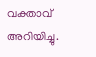വക്താവ് അറിയിച്ചു.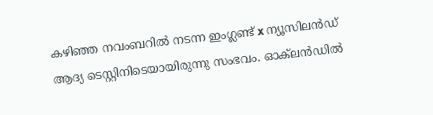കഴിഞ്ഞ നവംബറിൽ നടന്ന ഇംഗ്ലണ്ട് x ന്യൂസിലൻഡ് ആദ്യ ടെസ്റ്റിനിടെയായിരുന്നു സംഭവം. ഓക്‌ലൻഡിൽ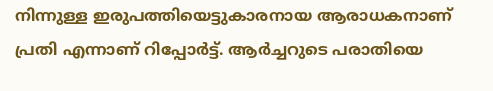നിന്നുള്ള ഇരുപത്തിയെട്ടുകാരനായ ആരാധകനാണ് പ്രതി എന്നാണ് റിപ്പോർട്ട്. ആർച്ചറുടെ പരാതിയെ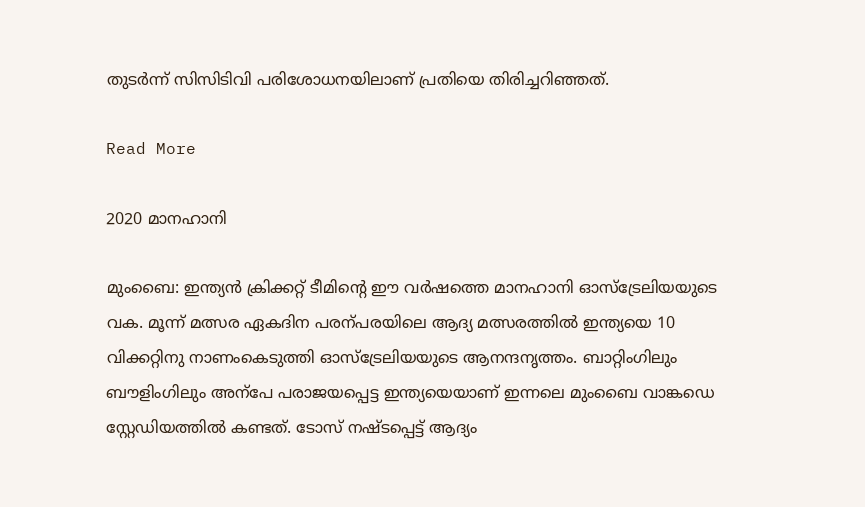തുടർന്ന് സിസിടിവി പരിശോധനയിലാണ് പ്രതിയെ തിരിച്ചറിഞ്ഞത്.

Read More

2020 മാനഹാനി

മുംബൈ: ഇന്ത്യൻ ക്രിക്കറ്റ് ടീമിന്‍റെ ഈ വർഷത്തെ മാനഹാനി ഓസ്ട്രേലിയയുടെ വക. മൂന്ന് മത്സര ഏകദിന പരന്പരയിലെ ആദ്യ മത്സരത്തിൽ ഇന്ത്യയെ 10 വിക്കറ്റിനു നാണംകെടുത്തി ഓസ്ട്രേലിയയുടെ ആനന്ദനൃത്തം. ബാറ്റിംഗിലും ബൗളിംഗിലും അന്പേ പരാജയപ്പെട്ട ഇന്ത്യയെയാണ് ഇന്നലെ മുംബൈ വാങ്കഡെ സ്റ്റേഡിയത്തിൽ കണ്ടത്. ടോസ് നഷ്ടപ്പെട്ട് ആദ്യം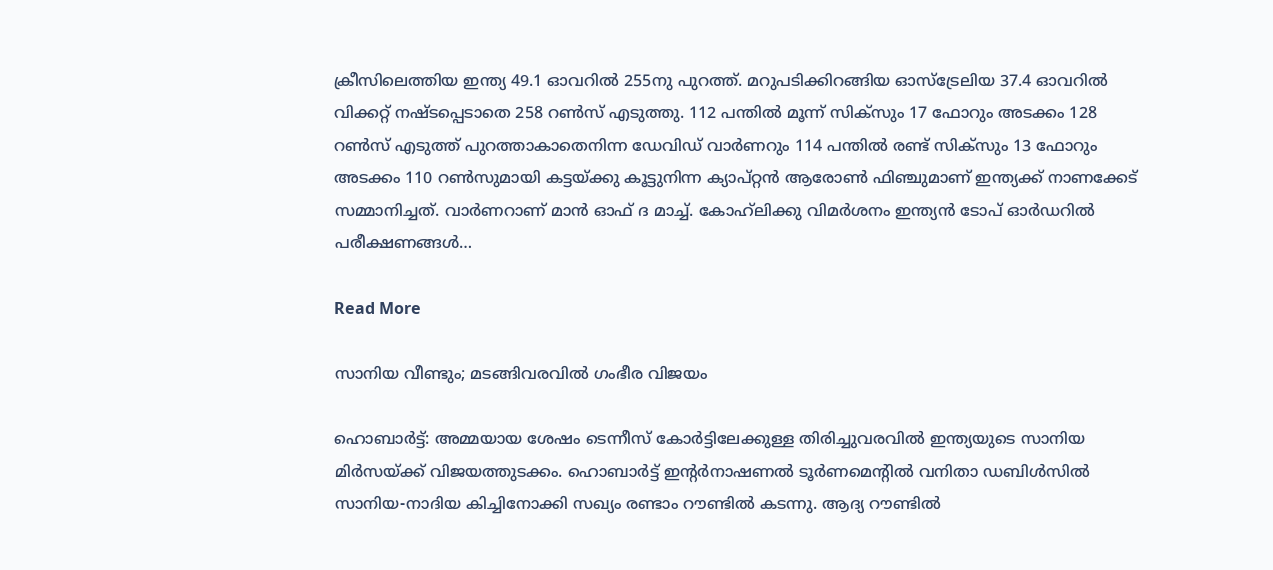ക്രീസിലെത്തിയ ഇന്ത്യ 49.1 ഓവറിൽ 255നു പുറത്ത്. മറുപടിക്കിറങ്ങിയ ഓസ്ട്രേലിയ 37.4 ഓവറിൽ വിക്കറ്റ് നഷ്ടപ്പെടാതെ 258 റണ്‍സ് എടുത്തു. 112 പന്തിൽ മൂന്ന് സിക്സും 17 ഫോറും അടക്കം 128 റണ്‍സ് എടുത്ത് പുറത്താകാതെനിന്ന ഡേവിഡ് വാർണറും 114 പന്തിൽ രണ്ട് സിക്സും 13 ഫോറും അടക്കം 110 റണ്‍സുമായി കട്ടയ്ക്കു കൂട്ടുനിന്ന ക്യാപ്റ്റൻ ആരോണ്‍ ഫിഞ്ചുമാണ് ഇന്ത്യക്ക് നാണക്കേട് സമ്മാനിച്ചത്. വാർണറാണ് മാൻ ഓഫ് ദ മാച്ച്. കോഹ്‌ലിക്കു വിമർശനം ഇന്ത്യൻ ടോപ് ഓർഡറിൽ പരീക്ഷണങ്ങൾ…

Read More

സാനിയ വീണ്ടും; മടങ്ങിവരവിൽ ഗംഭീര വിജയം

ഹൊബാർട്ട്: അമ്മയായ ശേഷം ടെന്നീസ് കോർട്ടിലേക്കുള്ള തിരിച്ചുവരവിൽ ഇന്ത്യയുടെ സാനിയ മിർസയ്ക്ക് വിജയത്തുടക്കം. ഹൊബാർട്ട് ഇന്‍റർനാഷണൽ ടൂർണമെന്‍റിൽ വനിതാ ഡബിൾസിൽ സാനിയ-നാദിയ കിച്ചിനോക്കി സഖ്യം രണ്ടാം റൗണ്ടിൽ കടന്നു. ആദ്യ റൗണ്ടിൽ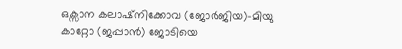ഒക്സാന കലാഷ്നിക്കോവ (ജോർജിയ)-മിയു കാറ്റോ (ജപ്പാൻ) ജോടിയെ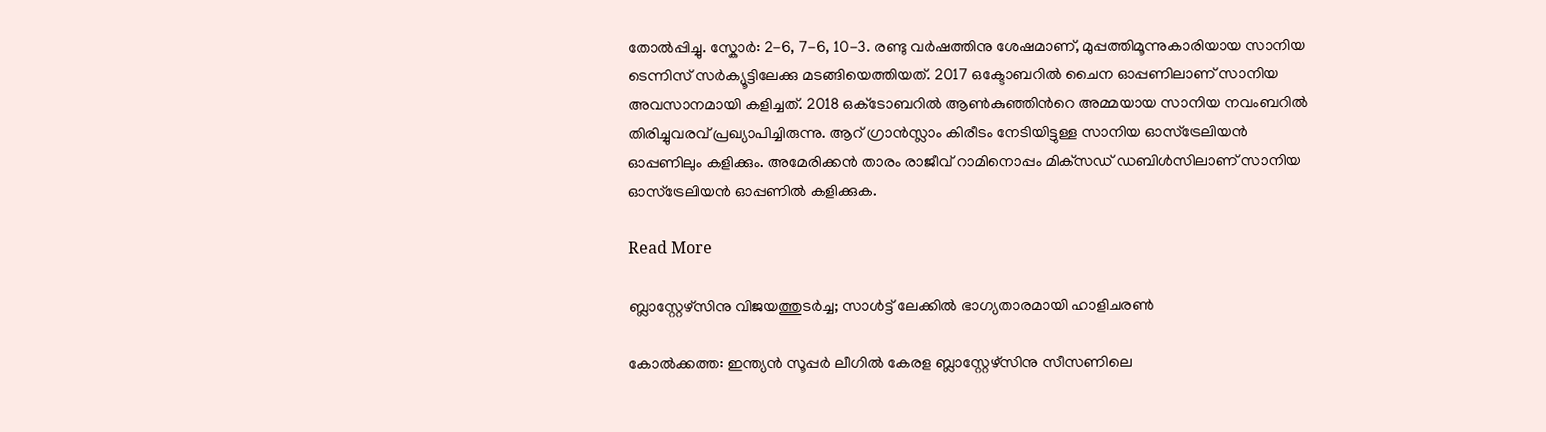തോൽപ്പിച്ചു. സ്കോർ: 2-6, 7-6, 10-3. രണ്ടു വർഷത്തിനു ശേഷമാണ്, മുപ്പത്തിമൂന്നുകാരിയായ സാനിയ ടെന്നിസ് സർക്യൂട്ടിലേക്കു മടങ്ങിയെത്തിയത്. 2017 ഒക്ടോബറിൽ ചൈന ഓപ്പണിലാണ് സാനിയ അവസാനമായി കളിച്ചത്. 2018 ഒക്‌ടോബറില്‍ ആൺകുഞ്ഞിന്‍റെ അമ്മയായ സാനിയ നവംബറില്‍ തിരിച്ചുവരവ് പ്രഖ്യാപിച്ചിരുന്നു. ആറ് ഗ്രാൻസ്ലാം കിരീടം നേടിയിട്ടുള്ള സാനിയ ഓസ്‌ട്രേലിയൻ ഓപ്പണിലും കളിക്കും. അമേരിക്കൻ താരം രാജീവ് റാമിനൊപ്പം മിക്‌സഡ് ഡബിൾസിലാണ് സാനിയ ഓസ്‌ട്രേലിയൻ ഓപ്പണിൽ കളിക്കുക.

Read More

ബ്ലാസ്റ്റേഴ്സിനു വിജയത്തുടർച്ച; സാള്‍ട്ട് ലേക്കില്‍ ഭാഗ്യതാരമായി ഹാളിചരണ്‍

കോൽക്കത്ത: ഇന്ത്യൻ സൂപ്പർ ലീഗിൽ കേരള ബ്ലാസ്റ്റേഴ്സിനു സീസണിലെ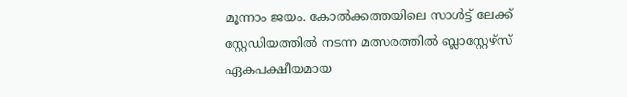മൂന്നാം ജയം. കോൽക്കത്തയിലെ സാള്‍ട്ട് ലേക്ക് സ്റ്റേഡിയത്തിൽ നടന്ന മത്സരത്തിൽ ബ്ലാസ്റ്റേഴ്സ് ഏകപക്ഷീയമായ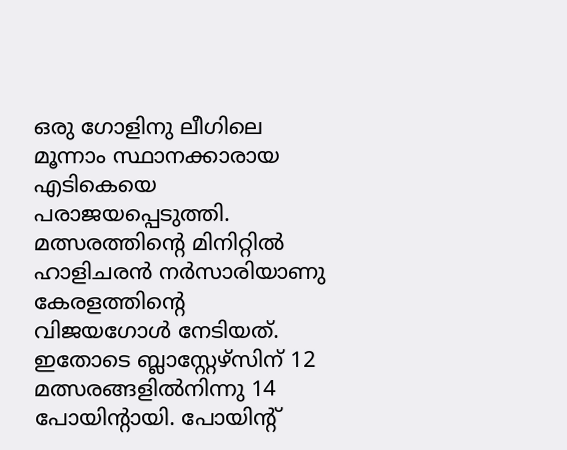ഒരു ഗോളിനു ലീഗിലെ മൂന്നാം സ്ഥാനക്കാരായ എടികെയെ പരാജയപ്പെടുത്തി. മത്സരത്തിന്‍റെ മിനിറ്റിൽ ഹാളിചരൻ നർസാരിയാണു കേരളത്തിന്‍റെ വിജയഗോൾ നേടിയത്. ഇതോടെ ബ്ലാസ്റ്റേഴ്സിന് 12 മത്സരങ്ങളിൽനിന്നു 14 പോയിന്‍റായി. പോയിന്‍റ്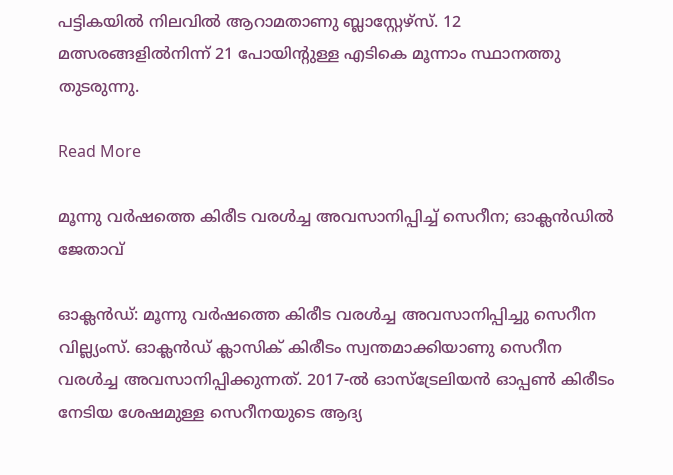പട്ടികയിൽ നിലവിൽ ആറാമതാണു ബ്ലാസ്റ്റേഴ്സ്. 12 മത്സരങ്ങളിൽനിന്ന് 21 പോയിന്‍റുള്ള എടികെ മൂന്നാം സ്ഥാനത്തു തുടരുന്നു.

Read More

മൂന്നു വർഷത്തെ കിരീട വരൾച്ച അവസാനിപ്പിച്ച് സെറീന; ഓക്ലൻഡിൽ ജേതാവ്

ഓക്ലൻഡ്: മൂന്നു വർഷത്തെ കിരീട വരൾച്ച അവസാനിപ്പിച്ചു സെറീന വില്ല്യംസ്. ഓക്ലൻഡ് ക്ലാസിക് കിരീടം സ്വന്തമാക്കിയാണു സെറീന വരൾച്ച അവസാനിപ്പിക്കുന്നത്. 2017-ൽ ഓസ്ട്രേലിയൻ ഓപ്പണ്‍ കിരീടം നേടിയ ശേഷമുള്ള സെറീനയുടെ ആദ്യ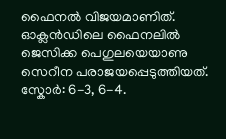ഫൈനൽ വിജയമാണിത്. ഓക്ലൻഡിലെ ഫൈനലിൽ ജെസിക്ക പെഗുലയെയാണു സെറീന പരാജയപ്പെടുത്തിയത്. സ്കോർ: 6-3, 6-4.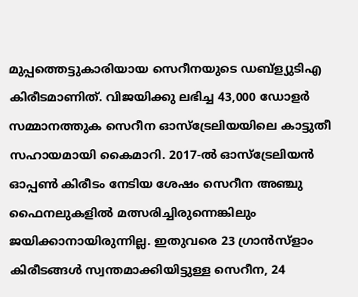മുപ്പത്തെട്ടുകാരിയായ സെറീനയുടെ ഡബ്ള്യുടിഎ കിരീടമാണിത്. വിജയിക്കു ലഭിച്ച 43,000 ഡോളർ സമ്മാനത്തുക സെറീന ഓസ്ട്രേലിയയിലെ കാട്ടുതീ സഹായമായി കൈമാറി. 2017-ൽ ഓസ്ട്രേലിയൻ ഓപ്പണ്‍ കിരീടം നേടിയ ശേഷം സെറീന അഞ്ചു ഫൈനലുകളിൽ മത്സരിച്ചിരുന്നെങ്കിലും ജയിക്കാനായിരുന്നില്ല. ഇതുവരെ 23 ഗ്രാൻസ്ളാം കിരീടങ്ങൾ സ്വന്തമാക്കിയിട്ടുള്ള സെറീന, 24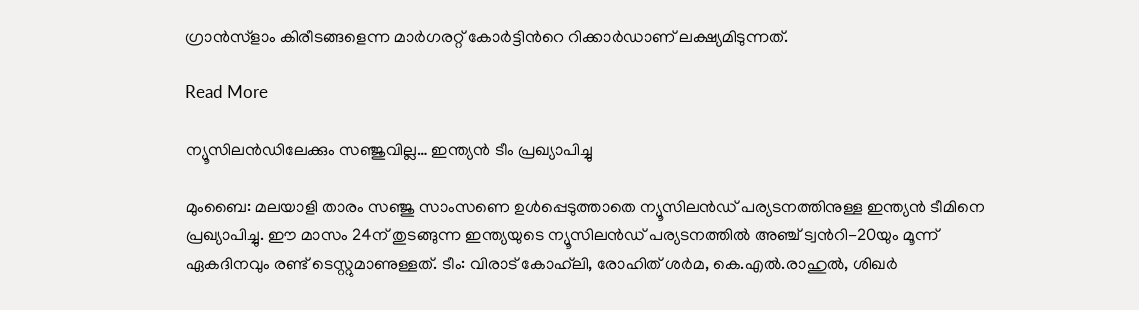ഗ്രാൻസ്ളാം കിരീടങ്ങളെന്ന മാർഗരറ്റ് കോർട്ടിന്‍റെ റിക്കാർഡാണ് ലക്ഷ്യമിടുന്നത്.

Read More

ന്യൂസിലൻഡിലേക്കും സഞ്ജുവില്ല… ഇന്ത്യൻ ടീം പ്രഖ്യാപിച്ചു

മുംബൈ: മലയാളി താരം സഞ്ജു സാംസണെ ഉൾപ്പെടുത്താതെ ന്യൂസിലൻഡ് പര്യടനത്തിനുള്ള ഇന്ത്യൻ ടീമിനെ പ്രഖ്യാപിച്ചു. ഈ മാസം 24ന് തുടങ്ങുന്ന ഇന്ത്യയുടെ ന്യൂസിലൻഡ് പര്യടനത്തിൽ അഞ്ച് ട്വന്‍റി-20യും മൂന്ന് ഏകദിനവും രണ്ട് ടെസ്റ്റുമാണുള്ളത്. ടീം: വിരാട് കോഹ്‌ലി, രോഹിത് ശർമ, കെ.എൽ.രാഹുൽ, ശിഖർ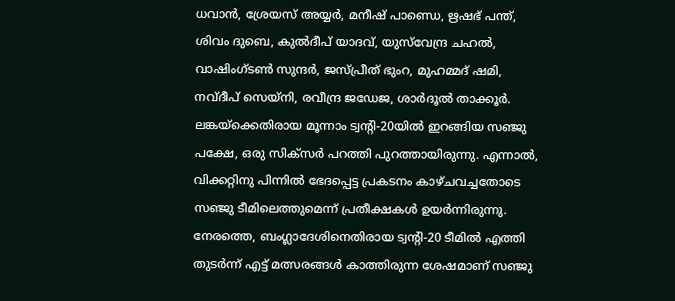ധവാൻ, ശ്രേയസ് അയ്യർ, മനീഷ് പാണ്ഡെ, ഋഷഭ് പന്ത്, ശിവം ദുബെ, കുൽദീപ് യാദവ്, യുസ്‌വേന്ദ്ര ചഹൽ, വാഷിംഗ്ടൺ സുന്ദർ, ജസ്പ്രീത് ഭുംറ, മുഹമ്മദ് ഷമി, നവ്ദീപ് സെയ്നി, രവീന്ദ്ര ജഡേജ, ശാർദൂൽ താക്കൂർ. ലങ്കയ്ക്കെതിരായ മൂന്നാം ട്വന്‍റി-20യിൽ ഇറങ്ങിയ സഞ്ജു പക്ഷേ, ഒരു സിക്സർ പറത്തി പുറത്തായിരുന്നു. എന്നാൽ, വിക്കറ്റിനു പിന്നിൽ ഭേദപ്പെട്ട പ്രകടനം കാഴ്ചവച്ചതോടെ സഞ്ജു ടീമിലെത്തുമെന്ന് പ്രതീക്ഷകൾ ഉയർന്നിരുന്നു. നേരത്തെ, ബംഗ്ലാദേശിനെതിരായ ട്വന്‍റി-20 ടീമിൽ എത്തി തുടർന്ന് എട്ട് മത്സരങ്ങൾ കാത്തിരുന്ന ശേഷമാണ് സഞ്ജു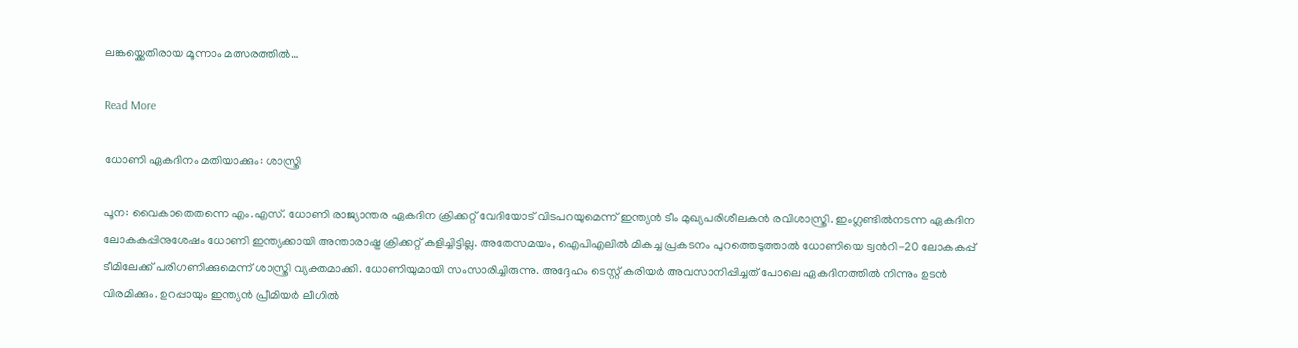ലങ്കയ്ക്കെതിരായ മൂന്നാം മത്സരത്തിൽ…

Read More

ധോണി ഏകദിനം മതിയാക്കും: ശാസ്ത്രി

പൂന: വൈകാതെതന്നെ എം.എസ്. ധോണി രാജ്യാന്തര ഏകദിന ക്രിക്കറ്റ് വേദിയോട് വിടപറയുമെന്ന് ഇന്ത്യൻ ടീം മുഖ്യപരിശീലകൻ രവിശാസ്ത്രി. ഇംഗ്ലണ്ടിൽനടന്ന ഏകദിന ലോകകപ്പിനുശേഷം ധോണി ഇന്ത്യക്കായി അന്താരാഷ്ട്ര ക്രിക്കറ്റ് കളിച്ചിട്ടില്ല. അതേസമയം, ഐപിഎലിൽ മികച്ച പ്രകടനം പുറത്തെടുത്താൽ ധോണിയെ ട്വന്‍റി-20 ലോകകപ്പ് ടീമിലേക്ക് പരിഗണിക്കുമെന്ന് ശാസ്ത്രി വ്യക്തമാക്കി. ധോണിയുമായി സംസാരിച്ചിരുന്നു. അദ്ദേഹം ടെസ്റ്റ് കരിയർ അവസാനിപ്പിച്ചത് പോലെ ഏകദിനത്തിൽ നിന്നും ഉടൻ വിരമിക്കും. ഉറപ്പായും ഇന്ത്യൻ പ്രീമിയർ ലീഗിൽ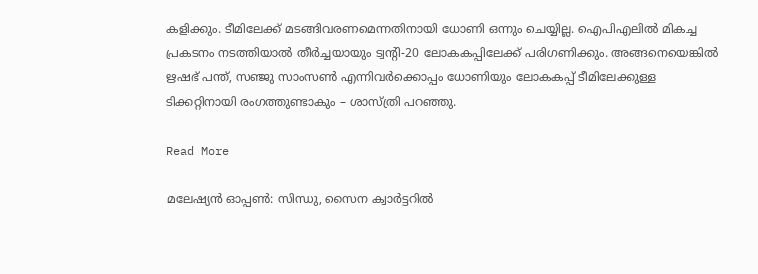കളിക്കും. ടീമിലേക്ക് മടങ്ങിവരണമെന്നതിനായി ധോണി ഒന്നും ചെയ്യില്ല. ഐപിഎലിൽ മികച്ച പ്രകടനം നടത്തിയാൽ തീർച്ചയായും ട്വന്‍റി-20 ലോകകപ്പിലേക്ക് പരിഗണിക്കും. അങ്ങനെയെങ്കിൽ ഋഷഭ് പന്ത്, സഞ്ജു സാംസണ്‍ എന്നിവർക്കൊപ്പം ധോണിയും ലോകകപ്പ് ടീമിലേക്കുള്ള ടിക്കറ്റിനായി രംഗത്തുണ്ടാകും – ശാസ്ത്രി പറഞ്ഞു.

Read More

മലേഷ്യൻ ഓപ്പണ്‍: സിന്ധു, സൈന ക്വാർട്ടറിൽ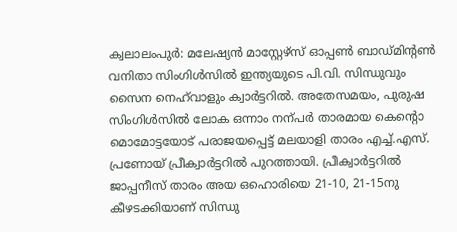ക്വലാലംപുർ: മലേഷ്യൻ മാസ്റ്റേഴ്സ് ഓപ്പണ്‍ ബാഡ്മിന്‍റണ്‍ വനിതാ സിംഗിൾസിൽ ഇന്ത്യയുടെ പി.വി. സിന്ധുവും സൈന നെഹ്‌വാളും ക്വാർട്ടറിൽ. അതേസമയം, പുരുഷ സിംഗിൾസിൽ ലോക ഒന്നാം നന്പർ താരമായ കെന്‍റൊ മൊമോട്ടയോട് പരാജയപ്പെട്ട് മലയാളി താരം എച്ച്.എസ്. പ്രണോയ് പ്രീക്വാർട്ടറിൽ പുറത്തായി. പ്രീക്വാർട്ടറിൽ ജാപ്പനീസ് താരം അയ ഒഹൊരിയെ 21-10, 21-15നു കീഴടക്കിയാണ് സിന്ധു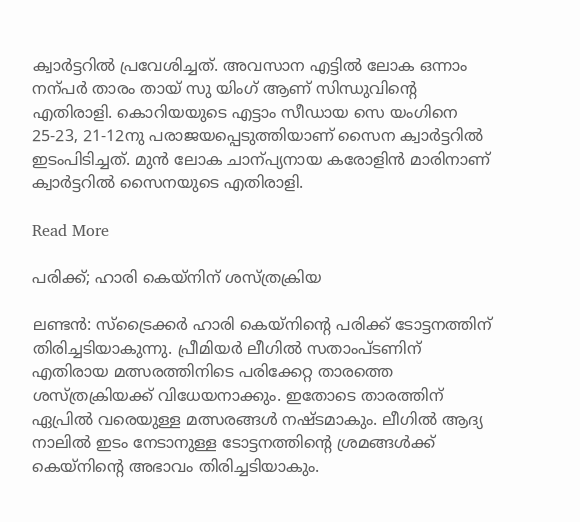ക്വാർട്ടറിൽ പ്രവേശിച്ചത്. അവസാന എട്ടിൽ ലോക ഒന്നാം നന്പർ താരം തായ് സു യിംഗ് ആണ് സിന്ധുവിന്‍റെ എതിരാളി. കൊറിയയുടെ എട്ടാം സീഡായ സെ യംഗിനെ 25-23, 21-12നു പരാജയപ്പെടുത്തിയാണ് സൈന ക്വാർട്ടറിൽ ഇടംപിടിച്ചത്. മുൻ ലോക ചാന്പ്യനായ കരോളിൻ മാരിനാണ് ക്വാർട്ടറിൽ സൈനയുടെ എതിരാളി.

Read More

പരിക്ക്; ഹാരി കെയ്നിന് ശസ്ത്രക്രിയ

ലണ്ടൻ: സ്ട്രൈക്കർ ഹാരി കെയ്നിന്‍റെ പരിക്ക് ടോട്ടനത്തിന് തിരിച്ചടിയാകുന്നു. പ്രീമിയർ ലീഗിൽ സതാംപ്ടണിന് എതിരായ മത്സരത്തിനിടെ പരിക്കേറ്റ താരത്തെ ശസ്ത്രക്രിയക്ക് വിധേയനാക്കും. ഇതോടെ താരത്തിന് ഏപ്രിൽ വരെയുള്ള മത്സരങ്ങൾ നഷ്ടമാകും. ലീഗിൽ ആദ്യ നാലിൽ ഇടം നേടാനുള്ള ടോട്ടനത്തിന്‍റെ ശ്രമങ്ങൾക്ക് കെയ്നിന്‍റെ അഭാവം തിരിച്ചടിയാകും.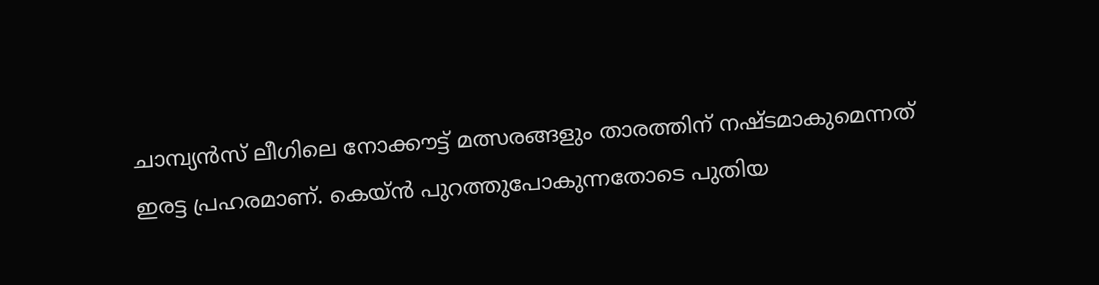ചാമ്പ്യൻസ് ലീഗിലെ നോക്കൗട്ട് മത്സരങ്ങളും താരത്തിന് നഷ്ടമാകുമെന്നത് ഇരട്ട പ്രഹരമാണ്. കെയ്ന്‍ പുറത്തുപോകുന്നതോടെ പുതിയ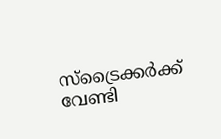സ്‌ട്രൈക്കര്‍ക്ക് വേണ്ടി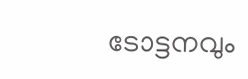ടോട്ടനവും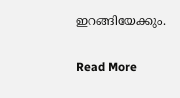ഇറങ്ങിയേക്കും.

Read More